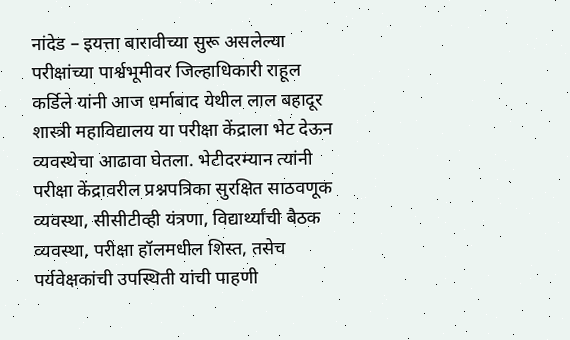नांदेड – इयत्ता बारावीच्या सुरू असलेल्या परीक्षांच्या पार्श्वभूमीवर जिल्हाधिकारी राहूल कर्डिले यांनी आज धर्माबाद येथील लाल बहादूर शास्त्री महाविद्यालय या परीक्षा केंद्राला भेट देऊन व्यवस्थेचा आढावा घेतला. भेटीदरम्यान त्यांनी परीक्षा केंद्रावरील प्रश्नपत्रिका सुरक्षित साठवणूक व्यवस्था, सीसीटीव्ही यंत्रणा, विद्यार्थ्यांची बैठक व्यवस्था, परीक्षा हॉलमधील शिस्त, तसेच पर्यवेक्षकांची उपस्थिती यांची पाहणी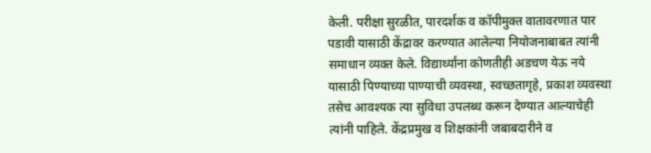केली. परीक्षा सुरळीत, पारदर्शक व कॉपीमुक्त वातावरणात पार पडावी यासाठी केंद्रावर करण्यात आलेल्या नियोजनाबाबत त्यांनी समाधान व्यक्त केले. विद्यार्थ्यांना कोणतीही अडचण येऊ नये यासाठी पिण्याच्या पाण्याची व्यवस्था, स्वच्छतागृहे, प्रकाश व्यवस्था तसेच आवश्यक त्या सुविधा उपलब्ध करून देण्यात आल्याचेही त्यांनी पाहिले. केंद्रप्रमुख व शिक्षकांनी जबाबदारीने व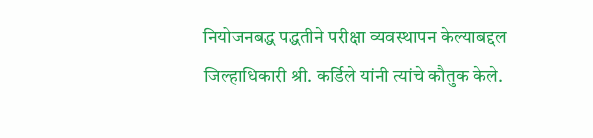नियोजनबद्ध पद्धतीने परीक्षा व्यवस्थापन केल्याबद्दल जिल्हाधिकारी श्री. कर्डिले यांनी त्यांचे कौतुक केले.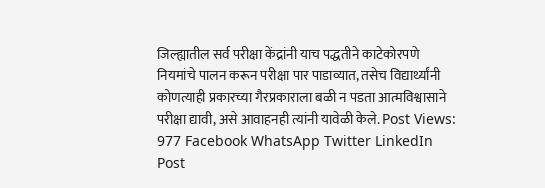जिल्ह्यातील सर्व परीक्षा केंद्रांनी याच पद्धतीने काटेकोरपणे नियमांचे पालन करून परीक्षा पार पाडाव्यात, तसेच विद्यार्थ्यांनी कोणत्याही प्रकारच्या गैरप्रकाराला बळी न पडता आत्मविश्वासाने परीक्षा द्यावी, असे आवाहनही त्यांनी यावेळी केले. Post Views: 977 Facebook WhatsApp Twitter LinkedIn Post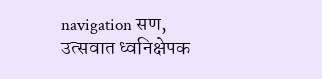navigation सण, उत्सवात ध्वनिक्षेपक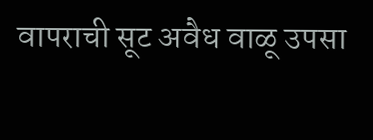वापराची सूट अवैध वाळू उपसा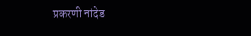प्रकरणी नांदेड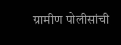ग्रामीण पोलीसांची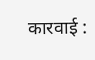कारवाई :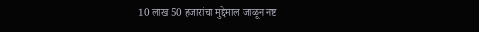10 लाख 50 हजारांचा मुद्देमाल जाळून नष्ट